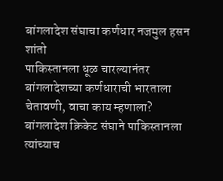बांगलादेश संघाचा कर्णधार नजमुल हसन शांतो
पाकिस्तानला धूळ चारल्यानंतर बांगलादेशच्या कर्णधाराची भारताला चेतावणी, वाचा काय म्हणाला?
बांगलादेश क्रिकेट संघाने पाकिस्तानला त्यांच्याच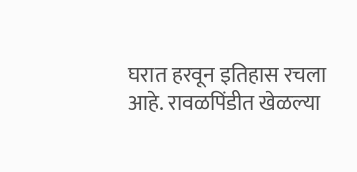घरात हरवून इतिहास रचला आहे. रावळपिंडीत खेळल्या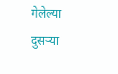गेलेल्या दुसऱ्या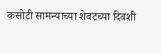कसोटी सामन्याच्या शेवटच्या दिवशी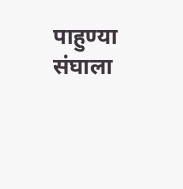पाहुण्या संघाला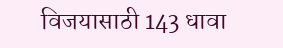विजयासाठी 143 धावा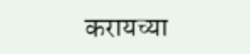करायच्या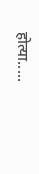होत्या.....